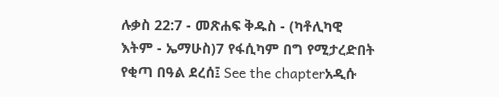ሉቃስ 22:7 - መጽሐፍ ቅዱስ - (ካቶሊካዊ እትም - ኤማሁስ)7 የፋሲካም በግ የሚታረድበት የቂጣ በዓል ደረሰ፤ See the chapterአዲሱ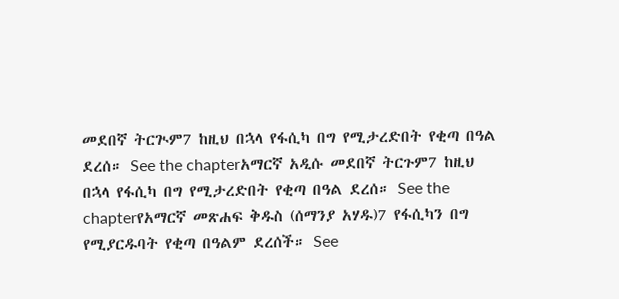መደበኛ ትርጒም7 ከዚህ በኋላ የፋሲካ በግ የሚታረድበት የቂጣ በዓል ደረሰ። See the chapterአማርኛ አዲሱ መደበኛ ትርጉም7 ከዚህ በኋላ የፋሲካ በግ የሚታረድበት የቂጣ በዓል ደረሰ። See the chapterየአማርኛ መጽሐፍ ቅዱስ (ሰማንያ አሃዱ)7 የፋሲካን በግ የሚያርዱባት የቂጣ በዓልም ደረሰች። See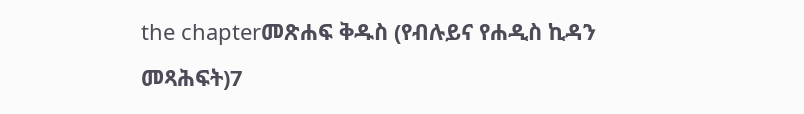the chapterመጽሐፍ ቅዱስ (የብሉይና የሐዲስ ኪዳን መጻሕፍት)7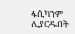ፋሲካንም ሊያርዱበት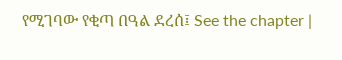የሚገባው የቂጣ በዓል ደረሰ፤ See the chapter |